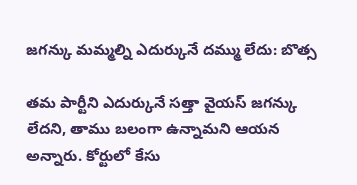జగన్కు మమ్మల్ని ఎదుర్కునే దమ్ము లేదు: బొత్స

తమ పార్టీని ఎదుర్కునే సత్తా వైయస్ జగన్కు లేదని, తాము బలంగా ఉన్నామని ఆయన అన్నారు. కోర్టులో కేసు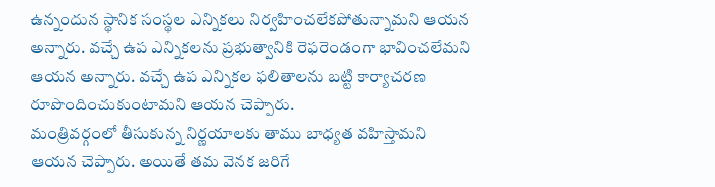ఉన్నందున స్థానిక సంస్థల ఎన్నికలు నిర్వహించలేకపోతున్నామని ఆయన అన్నారు. వచ్చే ఉప ఎన్నికలను ప్రభుత్వానికి రెఫరెండంగా భావించలేమని ఆయన అన్నారు. వచ్చే ఉప ఎన్నికల ఫలితాలను బట్టి కార్యాచరణ రూపొందించుకుంటామని ఆయన చెప్పారు.
మంత్రివర్గంలో తీసుకున్న నిర్ణయాలకు తాము బాధ్యత వహిస్తామని ఆయన చెప్పారు. అయితే తమ వెనక జరిగే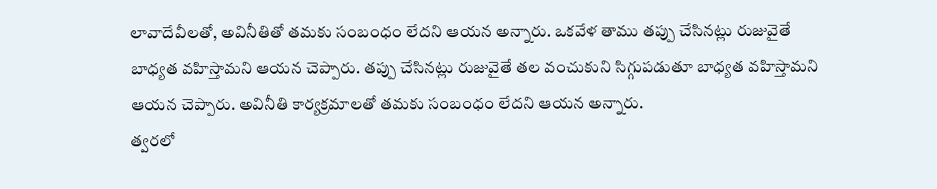లావాదేవీలతో, అవినీతితో తమకు సంబంధం లేదని ఆయన అన్నారు. ఒకవేళ తాము తప్పు చేసినట్లు రుజువైతే బాధ్యత వహిస్తామని ఆయన చెప్పారు. తప్పు చేసినట్లు రుజువైతే తల వంచుకుని సిగ్గుపడుతూ బాధ్యత వహిస్తామని ఆయన చెప్పారు. అవినీతి కార్యక్రమాలతో తమకు సంబంధం లేదని ఆయన అన్నారు.
త్వరలో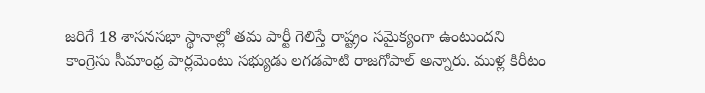జరిగే 18 శాసనసభా స్థానాల్లో తమ పార్టీ గెలిస్తే రాష్ట్రం సమైక్యంగా ఉంటుందని కాంగ్రెసు సీమాంధ్ర పార్లమెంటు సభ్యుడు లగడపాటి రాజగోపాల్ అన్నారు. ముళ్ల కిరీటం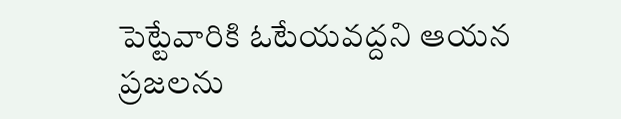పెట్టేవారికి ఓటేయవద్దని ఆయన ప్రజలను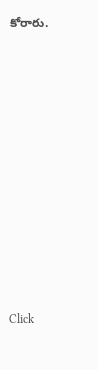కోరారు.












Click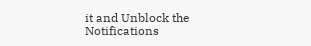it and Unblock the Notifications